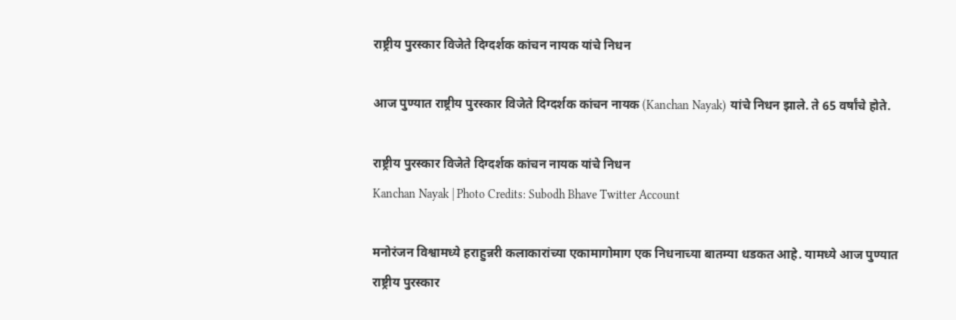राष्ट्रीय पुरस्कार विजेते दिग्दर्शक कांचन नायक यांचे निधन

आज पुण्यात राष्ट्रीय पुरस्कार विजेते दिग्दर्शक कांचन नायक (Kanchan Nayak) यांचे निधन झाले. ते 65 वर्षांचे होते.

राष्ट्रीय पुरस्कार विजेते दिग्दर्शक कांचन नायक यांचे निधन
Kanchan Nayak | Photo Credits: Subodh Bhave Twitter Account

मनोरंजन विश्वामध्ये हराहुन्नरी कलाकारांच्या एकामागोमाग एक निधनाच्या बातम्या धडकत आहे. यामध्ये आज पुण्यात राष्ट्रीय पुरस्कार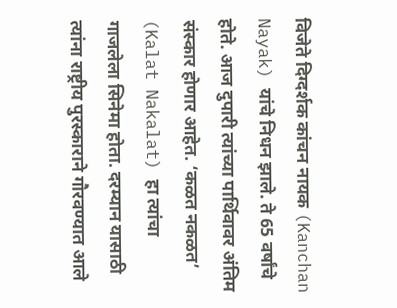विजेते दिग्दर्शक कांचन नायक (Kanchan Nayak) यांचे निधन झाले. ते 65 वर्षांचे होते. आज दुपारी त्यांच्या पार्थिवावर अंतिम संस्कार होणार आहेत. ‘कळत नकळत’ (Kalat Nakalat) हा त्यांचा गाजलेला सिनेमा होता. दरम्यान यासाठी त्यांना राष्ट्रीय पुरस्काराने गौरवण्यात आले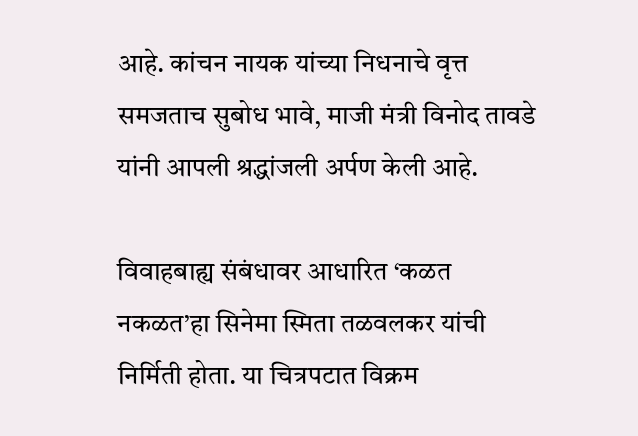आहे. कांचन नायक यांच्या निधनाचे वृत्त समजताच सुबोध भावे, माजी मंत्री विनोद तावडे यांनी आपली श्रद्धांजली अर्पण केली आहे.

विवाहबाह्य संबंधावर आधारित ‘कळत नकळत’हा सिनेमा स्मिता तळवलकर यांची निर्मिती होता. या चित्रपटात विक्रम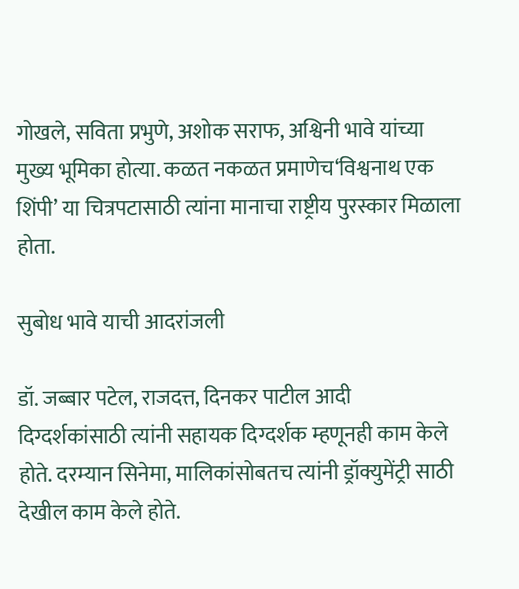गोखले, सविता प्रभुणे, अशोक सराफ, अश्विनी भावे यांच्या मुख्य भूमिका होत्या. कळत नकळत प्रमाणेच‘विश्वनाथ एक शिंपी’ या चित्रपटासाठी त्यांना मानाचा राष्ट्रीय पुरस्कार मिळाला होता.

सुबोध भावे याची आदरांजली

डॉ. जब्बार पटेल, राजदत्त, दिनकर पाटील आदी दिग्दर्शकांसाठी त्यांनी सहायक दिग्दर्शक म्हणूनही काम केले होते. दरम्यान सिनेमा, मालिकांसोबतच त्यांनी ड्रॉक्युमेंट्री साठी देखील काम केले होते.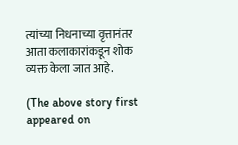त्यांच्या निधनाच्या वृत्तानंतर आता कलाकारांकडून शोक व्यक्त केला जात आहे.

(The above story first appeared on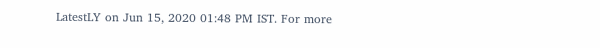LatestLY on Jun 15, 2020 01:48 PM IST. For more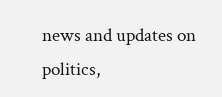news and updates on politics,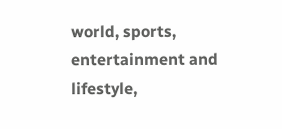world, sports, entertainment and lifestyle,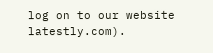log on to our website latestly.com).